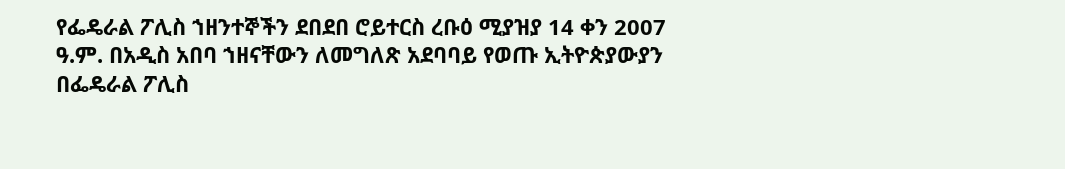የፌዴራል ፖሊስ ኀዘንተኞችን ደበደበ ሮይተርስ ረቡዕ ሚያዝያ 14 ቀን 2007 ዓ.ም. በአዲስ አበባ ኀዘናቸውን ለመግለጽ አደባባይ የወጡ ኢትዮጵያውያን በፌዴራል ፖሊስ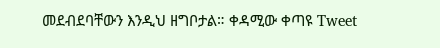መደብደባቸውን እንዲህ ዘግቦታል። ቀዳሚው ቀጣዩ Tweet